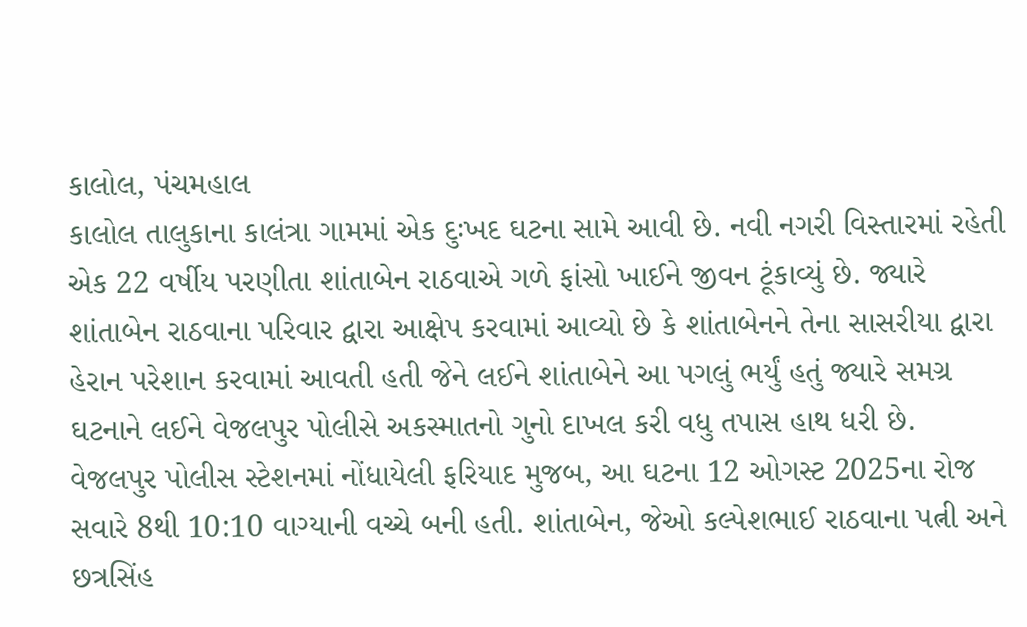કાલોલ, પંચમહાલ
કાલોલ તાલુકાના કાલંત્રા ગામમાં એક દુઃખદ ઘટના સામે આવી છે. નવી નગરી વિસ્તારમાં રહેતી એક 22 વર્ષીય પરણીતા શાંતાબેન રાઠવાએ ગળે ફાંસો ખાઈને જીવન ટૂંકાવ્યું છે. જ્યારે શાંતાબેન રાઠવાના પરિવાર દ્વારા આક્ષેપ કરવામાં આવ્યો છે કે શાંતાબેનને તેના સાસરીયા દ્વારા હેરાન પરેશાન કરવામાં આવતી હતી જેને લઈને શાંતાબેને આ પગલું ભર્યું હતું જ્યારે સમગ્ર ઘટનાને લઈને વેજલપુર પોલીસે અકસ્માતનો ગુનો દાખલ કરી વધુ તપાસ હાથ ધરી છે.
વેજલપુર પોલીસ સ્ટેશનમાં નોંધાયેલી ફરિયાદ મુજબ, આ ઘટના 12 ઓગસ્ટ 2025ના રોજ સવારે 8થી 10:10 વાગ્યાની વચ્ચે બની હતી. શાંતાબેન, જેઓ કલ્પેશભાઈ રાઠવાના પત્ની અને છત્રસિંહ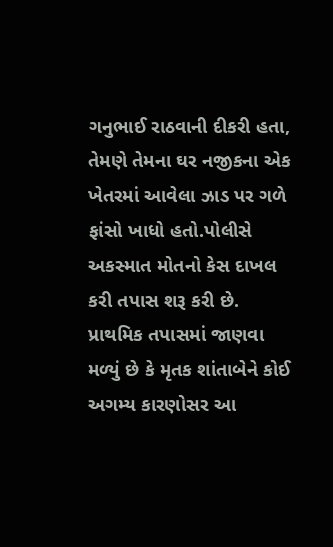ગનુભાઈ રાઠવાની દીકરી હતા, તેમણે તેમના ઘર નજીકના એક ખેતરમાં આવેલા ઝાડ પર ગળે ફાંસો ખાધો હતો.પોલીસે અકસ્માત મોતનો કેસ દાખલ કરી તપાસ શરૂ કરી છે. પ્રાથમિક તપાસમાં જાણવા મળ્યું છે કે મૃતક શાંતાબેને કોઈ અગમ્ય કારણોસર આ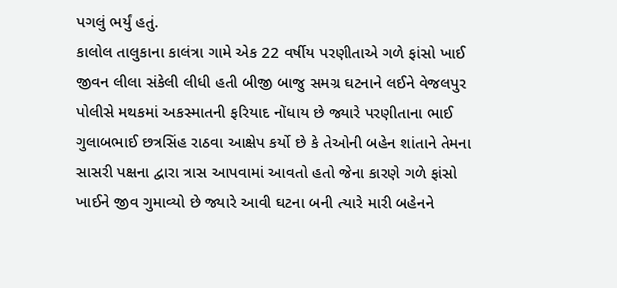પગલું ભર્યું હતું.
કાલોલ તાલુકાના કાલંત્રા ગામે એક 22 વર્ષીય પરણીતાએ ગળે ફાંસો ખાઈ જીવન લીલા સંકેલી લીધી હતી બીજી બાજુ સમગ્ર ઘટનાને લઈને વેજલપુર પોલીસે મથકમાં અકસ્માતની ફરિયાદ નોંધાય છે જ્યારે પરણીતાના ભાઈ ગુલાબભાઈ છત્રસિંહ રાઠવા આક્ષેપ કર્યો છે કે તેઓની બહેન શાંતાને તેમના સાસરી પક્ષના દ્વારા ત્રાસ આપવામાં આવતો હતો જેના કારણે ગળે ફાંસો ખાઈને જીવ ગુમાવ્યો છે જ્યારે આવી ઘટના બની ત્યારે મારી બહેનને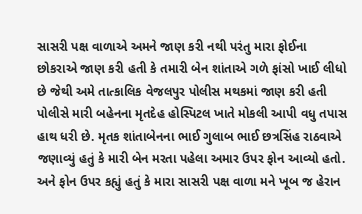સાસરી પક્ષ વાળાએ અમને જાણ કરી નથી પરંતુ મારા ફોઈના છોકરાએ જાણ કરી હતી કે તમારી બેન શાંતાએ ગળે ફાંસો ખાઈ લીધો છે જેથી અમે તાત્કાલિક વેજલપુર પોલીસ મથકમાં જાણ કરી હતી પોલીસે મારી બહેનના મૃતદેહ હોસ્પિટલ ખાતે મોકલી આપી વધુ તપાસ હાથ ધરી છે. મૃતક શાંતાબેનના ભાઈ ગુલાબ ભાઈ છત્રસિંહ રાઠવાએ જણાવ્યું હતું કે મારી બેન મરતા પહેલા અમાર ઉપર ફોન આવ્યો હતો. અને ફોન ઉપર કહ્યું હતું કે મારા સાસરી પક્ષ વાળા મને ખૂબ જ હેરાન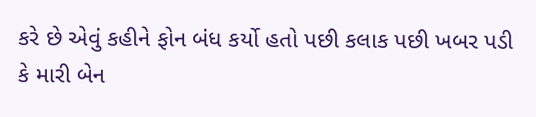કરે છે એવું કહીને ફોન બંધ કર્યો હતો પછી કલાક પછી ખબર પડી કે મારી બેન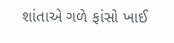શાંતાએ ગળે ફાંસો ખાઈ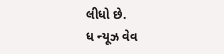લીધો છે.
ધ ન્યૂઝ વેવ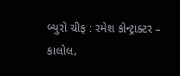બ્યુરો ચીફ : રમેશ કોન્ટ્રાક્ટર – કાલોલ,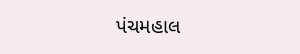પંચમહાલ